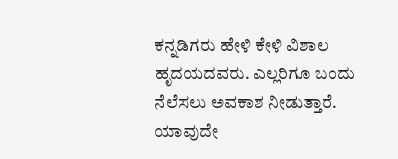ಕನ್ನಡಿಗರು ಹೇಳಿ ಕೇಳಿ ವಿಶಾಲ ಹೃದಯದವರು. ಎಲ್ಲರಿಗೂ ಬಂದು ನೆಲೆಸಲು ಅವಕಾಶ ನೀಡುತ್ತಾರೆ. ಯಾವುದೇ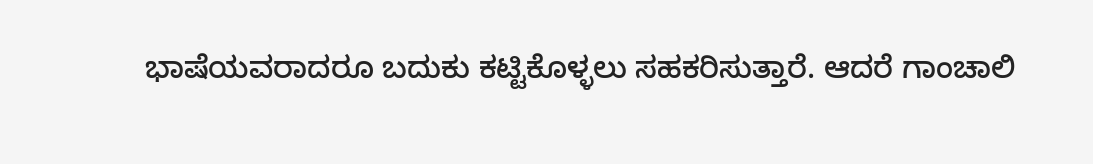ಭಾಷೆಯವರಾದರೂ ಬದುಕು ಕಟ್ಟಿಕೊಳ್ಳಲು ಸಹಕರಿಸುತ್ತಾರೆ. ಆದರೆ ಗಾಂಚಾಲಿ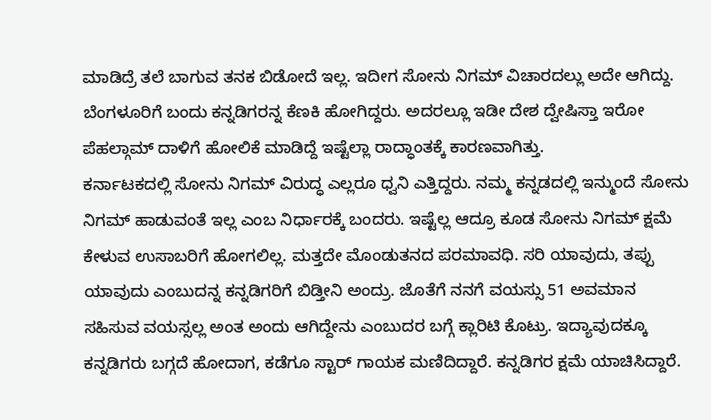ಮಾಡಿದ್ರೆ ತಲೆ ಬಾಗುವ ತನಕ ಬಿಡೋದೆ ಇಲ್ಲ. ಇದೀಗ ಸೋನು ನಿಗಮ್ ವಿಚಾರದಲ್ಲು ಅದೇ ಆಗಿದ್ದು. ಬೆಂಗಳೂರಿಗೆ ಬಂದು ಕನ್ನಡಿಗರನ್ನ ಕೆಣಕಿ ಹೋಗಿದ್ದರು. ಅದರಲ್ಲೂ ಇಡೀ ದೇಶ ದ್ವೇಷಿಸ್ತಾ ಇರೋ ಪೆಹಲ್ಗಾಮ್ ದಾಳಿಗೆ ಹೋಲಿಕೆ ಮಾಡಿದ್ದೆ ಇಷ್ಟೆಲ್ಲಾ ರಾದ್ಧಾಂತಕ್ಕೆ ಕಾರಣವಾಗಿತ್ತು.
ಕರ್ನಾಟಕದಲ್ಲಿ ಸೋನು ನಿಗಮ್ ವಿರುದ್ಧ ಎಲ್ಲರೂ ಧ್ವನಿ ಎತ್ತಿದ್ದರು. ನಮ್ಮ ಕನ್ನಡದಲ್ಲಿ ಇನ್ಮುಂದೆ ಸೋನು ನಿಗಮ್ ಹಾಡುವಂತೆ ಇಲ್ಲ ಎಂಬ ನಿರ್ಧಾರಕ್ಕೆ ಬಂದರು. ಇಷ್ಟೆಲ್ಲ ಆದ್ರೂ ಕೂಡ ಸೋನು ನಿಗಮ್ ಕ್ಷಮೆ ಕೇಳುವ ಉಸಾಬರಿಗೆ ಹೋಗಲಿಲ್ಲ. ಮತ್ತದೇ ಮೊಂಡುತನದ ಪರಮಾವಧಿ. ಸರಿ ಯಾವುದು, ತಪ್ಪು ಯಾವುದು ಎಂಬುದನ್ನ ಕನ್ನಡಿಗರಿಗೆ ಬಿಡ್ತೀನಿ ಅಂದ್ರು. ಜೊತೆಗೆ ನನಗೆ ವಯಸ್ಸು 51 ಅವಮಾನ ಸಹಿಸುವ ವಯಸ್ಸಲ್ಲ ಅಂತ ಅಂದು ಆಗಿದ್ದೇನು ಎಂಬುದರ ಬಗ್ಗೆ ಕ್ಲಾರಿಟಿ ಕೊಟ್ರು. ಇದ್ಯಾವುದಕ್ಕೂ ಕನ್ನಡಿಗರು ಬಗ್ಗದೆ ಹೋದಾಗ, ಕಡೆಗೂ ಸ್ಟಾರ್ ಗಾಯಕ ಮಣಿದಿದ್ದಾರೆ. ಕನ್ನಡಿಗರ ಕ್ಷಮೆ ಯಾಚಿಸಿದ್ದಾರೆ.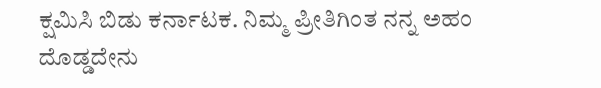ಕ್ಷಮಿಸಿ ಬಿಡು ಕರ್ನಾಟಕ. ನಿಮ್ಮ ಪ್ರೀತಿಗಿಂತ ನನ್ನ ಅಹಂ ದೊಡ್ಡದೇನು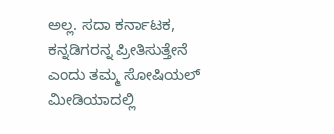ಅಲ್ಲ. ಸದಾ ಕರ್ನಾಟಕ, ಕನ್ನಡಿಗರನ್ನ ಪ್ರೀತಿಸುತ್ತೇನೆ ಎಂದು ತಮ್ಮ ಸೋಷಿಯಲ್ ಮೀಡಿಯಾದಲ್ಲಿ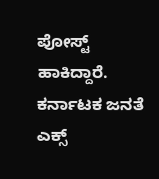ಪೋಸ್ಟ್ ಹಾಕಿದ್ದಾರೆ. ಕರ್ನಾಟಕ ಜನತೆ ಎಕ್ಸ್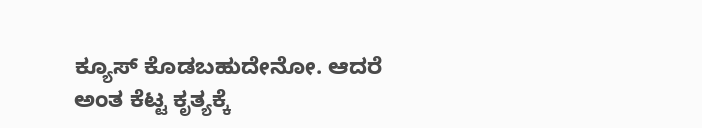ಕ್ಯೂಸ್ ಕೊಡಬಹುದೇನೋ. ಆದರೆ ಅಂತ ಕೆಟ್ಟ ಕೃತ್ಯಕ್ಕೆ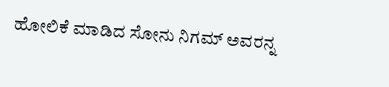ಹೋಲಿಕೆ ಮಾಡಿದ ಸೋನು ನಿಗಮ್ ಅವರನ್ನ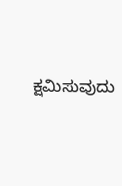ಕ್ಷಮಿಸುವುದು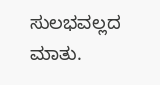ಸುಲಭವಲ್ಲದ ಮಾತು.